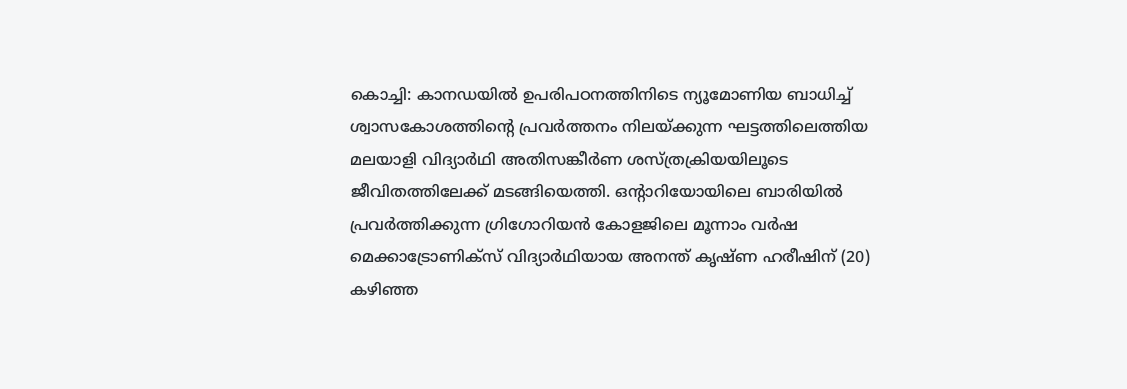കൊച്ചി: കാനഡയിൽ ഉപരിപഠനത്തിനിടെ ന്യൂമോണിയ ബാധിച്ച് ശ്വാസകോശത്തിന്റെ പ്രവർത്തനം നിലയ്ക്കുന്ന ഘട്ടത്തിലെത്തിയ മലയാളി വിദ്യാർഥി അതിസങ്കീർണ ശസ്ത്രക്രിയയിലൂടെ ജീവിതത്തിലേക്ക് മടങ്ങിയെത്തി. ഒന്റാറിയോയിലെ ബാരിയിൽ പ്രവർത്തിക്കുന്ന ഗ്രിഗോറിയൻ കോളജിലെ മൂന്നാം വർഷ മെക്കാട്രോണിക്സ് വിദ്യാർഥിയായ അനന്ത് കൃഷ്ണ ഹരീഷിന് (20) കഴിഞ്ഞ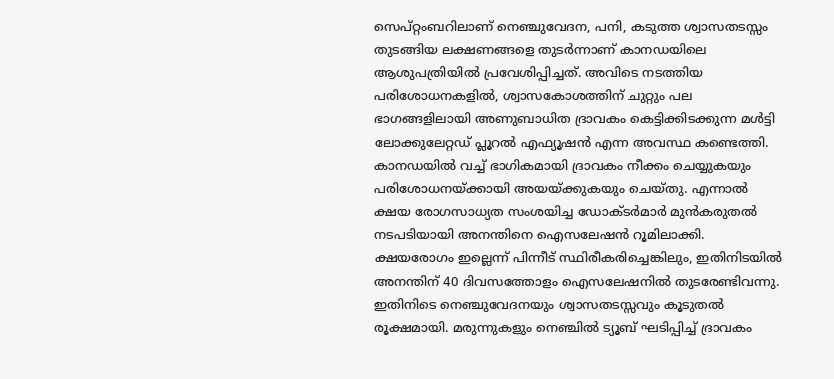സെപ്റ്റംബറിലാണ് നെഞ്ചുവേദന, പനി, കടുത്ത ശ്വാസതടസ്സം തുടങ്ങിയ ലക്ഷണങ്ങളെ തുടർന്നാണ് കാനഡയിലെ ആശുപത്രിയിൽ പ്രവേശിപ്പിച്ചത്. അവിടെ നടത്തിയ പരിശോധനകളിൽ, ശ്വാസകോശത്തിന് ചുറ്റും പല ഭാഗങ്ങളിലായി അണുബാധിത ദ്രാവകം കെട്ടിക്കിടക്കുന്ന മൾട്ടി ലോക്കുലേറ്റഡ് പ്ലൂറൽ എഫ്യൂഷൻ എന്ന അവസ്ഥ കണ്ടെത്തി.
കാനഡയിൽ വച്ച് ഭാഗികമായി ദ്രാവകം നീക്കം ചെയ്യുകയും പരിശോധനയ്ക്കായി അയയ്ക്കുകയും ചെയ്തു. എന്നാൽ ക്ഷയ രോഗസാധ്യത സംശയിച്ച ഡോക്ടർമാർ മുൻകരുതൽ നടപടിയായി അനന്തിനെ ഐസലേഷൻ റൂമിലാക്കി. ക്ഷയരോഗം ഇല്ലെന്ന് പിന്നീട് സ്ഥിരീകരിച്ചെങ്കിലും, ഇതിനിടയിൽ അനന്തിന് 40 ദിവസത്തോളം ഐസലേഷനിൽ തുടരേണ്ടിവന്നു. ഇതിനിടെ നെഞ്ചുവേദനയും ശ്വാസതടസ്സവും കൂടുതൽ രൂക്ഷമായി. മരുന്നുകളും നെഞ്ചിൽ ട്യൂബ് ഘടിപ്പിച്ച് ദ്രാവകം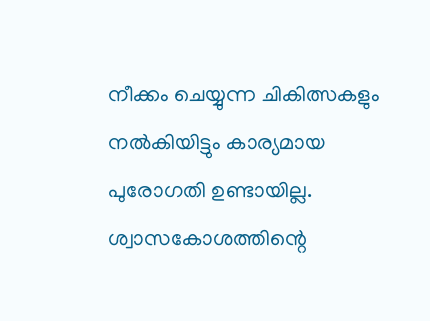നീക്കം ചെയ്യുന്ന ചികിത്സകളും നൽകിയിട്ടും കാര്യമായ പുരോഗതി ഉണ്ടായില്ല. ശ്വാസകോശത്തിന്റെ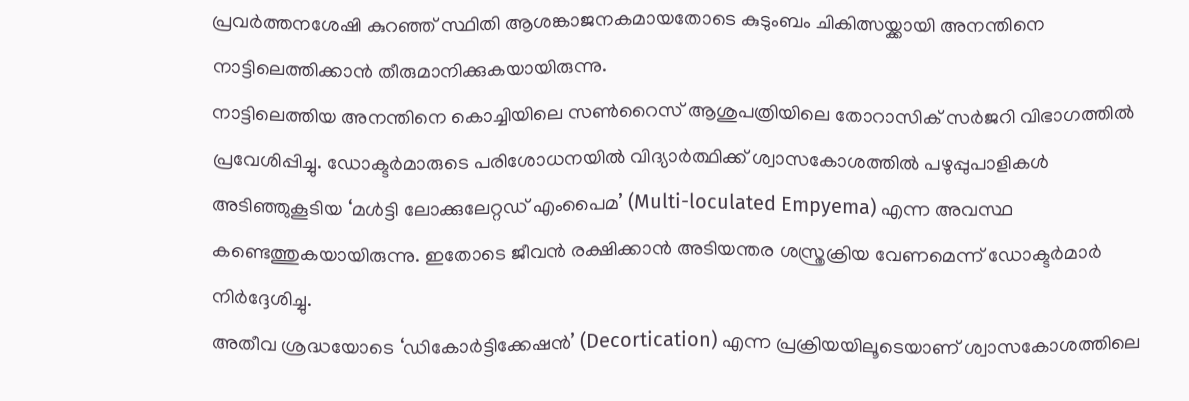പ്രവർത്തനശേഷി കുറഞ്ഞ് സ്ഥിതി ആശങ്കാജനകമായതോടെ കുടുംബം ചികിത്സയ്ക്കായി അനന്തിനെ നാട്ടിലെത്തിക്കാൻ തീരുമാനിക്കുകയായിരുന്നു.
നാട്ടിലെത്തിയ അനന്തിനെ കൊച്ചിയിലെ സൺറൈസ് ആശുപത്രിയിലെ തോറാസിക് സർജറി വിഭാഗത്തിൽ പ്രവേശിപ്പിച്ചു. ഡോക്ടർമാരുടെ പരിശോധനയിൽ വിദ്യാർത്ഥിക്ക് ശ്വാസകോശത്തിൽ പഴുപ്പുപാളികൾ അടിഞ്ഞുകൂടിയ ‘മൾട്ടി ലോക്കുലേറ്റഡ് എംപൈമ’ (Multi-loculated Empyema) എന്ന അവസ്ഥ കണ്ടെത്തുകയായിരുന്നു. ഇതോടെ ജീവൻ രക്ഷിക്കാൻ അടിയന്തര ശസ്ത്രക്രിയ വേണമെന്ന് ഡോക്ടർമാർ നിർദ്ദേശിച്ചു.
അതീവ ശ്രദ്ധയോടെ ‘ഡികോർട്ടിക്കേഷൻ’ (Decortication) എന്ന പ്രക്രിയയിലൂടെയാണ് ശ്വാസകോശത്തിലെ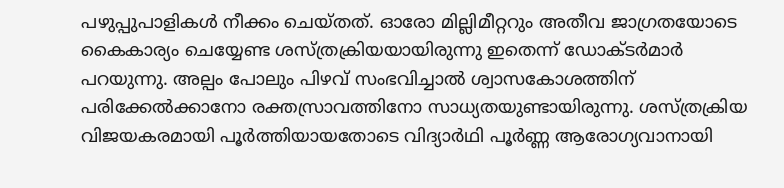പഴുപ്പുപാളികൾ നീക്കം ചെയ്തത്. ഓരോ മില്ലിമീറ്ററും അതീവ ജാഗ്രതയോടെ കൈകാര്യം ചെയ്യേണ്ട ശസ്ത്രക്രിയയായിരുന്നു ഇതെന്ന് ഡോക്ടർമാർ പറയുന്നു. അല്പം പോലും പിഴവ് സംഭവിച്ചാൽ ശ്വാസകോശത്തിന് പരിക്കേൽക്കാനോ രക്തസ്രാവത്തിനോ സാധ്യതയുണ്ടായിരുന്നു. ശസ്ത്രക്രിയ വിജയകരമായി പൂർത്തിയായതോടെ വിദ്യാർഥി പൂർണ്ണ ആരോഗ്യവാനായി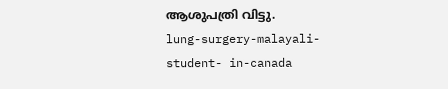ആശുപത്രി വിട്ടു.
lung-surgery-malayali-student- in-canada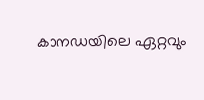കാനഡയിലെ ഏറ്റവും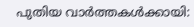പുതിയ വാർത്തകൾക്കായി: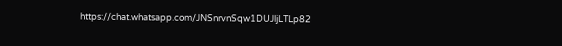https://chat.whatsapp.com/JNSnrvnSqw1DUJljLTLp82